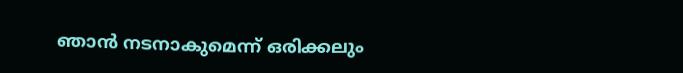ഞാന്‍ നടനാകുമെന്ന് ഒരിക്കലും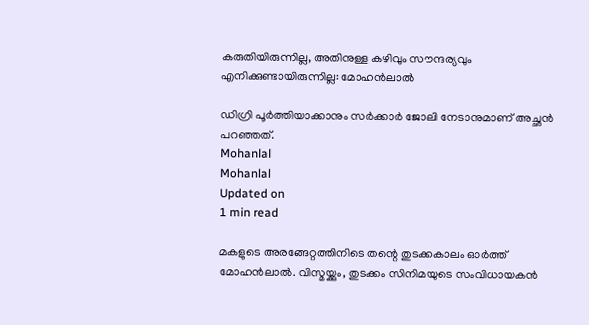കരുതിയിരുന്നില്ല, അതിനുള്ള കഴിവും സൗന്ദര്യവും എനിക്കുണ്ടായിരുന്നില്ല: മോഹന്‍ലാല്‍

ഡിഗ്രി പൂര്‍ത്തിയാക്കാനും സര്‍ക്കാര്‍ ജോലി നേടാനുമാണ് അച്ഛന്‍ പറഞ്ഞത്.
Mohanlal
Mohanlal
Updated on
1 min read

മകളുടെ അരങ്ങേറ്റത്തിനിടെ തന്റെ തുടക്കകാലം ഓര്‍ത്ത് മോഹന്‍ലാല്‍. വിസ്മയ്ക്കും, തുടക്കം സിനിമയുടെ സംവിധായകന്‍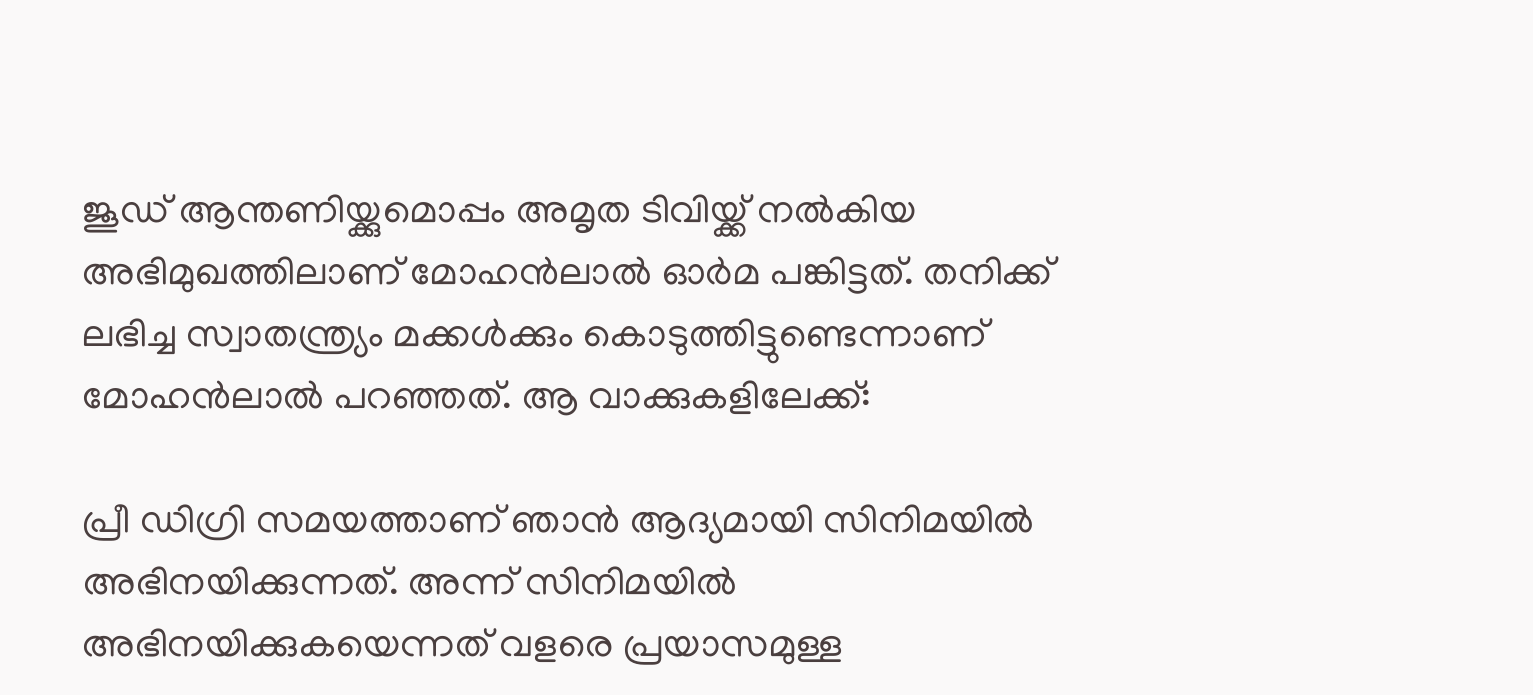ജൂഡ് ആന്തണിയ്ക്കുമൊപ്പം അമൃത ടിവിയ്ക്ക് നല്‍കിയ അഭിമുഖത്തിലാണ് മോഹന്‍ലാല്‍ ഓര്‍മ പങ്കിട്ടത്. തനിക്ക് ലഭിച്ച സ്വാതന്ത്ര്യം മക്കള്‍ക്കും കൊടുത്തിട്ടുണ്ടെന്നാണ് മോഹന്‍ലാല്‍ പറഞ്ഞത്. ആ വാക്കുകളിലേക്ക്:

പ്രീ ഡിഗ്രി സമയത്താണ് ഞാന്‍ ആദ്യമായി സിനിമയില്‍ അഭിനയിക്കുന്നത്. അന്ന് സിനിമയില്‍ അഭിനയിക്കുകയെന്നത് വളരെ പ്രയാസമുള്ള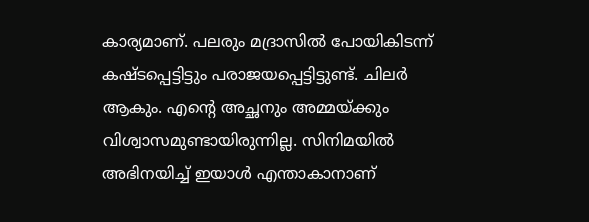കാര്യമാണ്. പലരും മദ്രാസില്‍ പോയികിടന്ന് കഷ്ടപ്പെട്ടിട്ടും പരാജയപ്പെട്ടിട്ടുണ്ട്. ചിലര്‍ ആകും. എന്റെ അച്ഛനും അമ്മയ്ക്കും വിശ്വാസമുണ്ടായിരുന്നില്ല. സിനിമയില്‍ അഭിനയിച്ച് ഇയാള്‍ എന്താകാനാണ്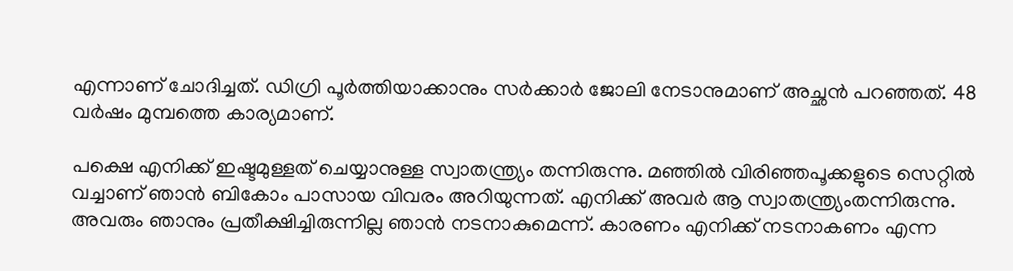എന്നാണ് ചോദിച്ചത്. ഡിഗ്രി പൂര്‍ത്തിയാക്കാനും സര്‍ക്കാര്‍ ജോലി നേടാനുമാണ് അച്ഛന്‍ പറഞ്ഞത്. 48 വര്‍ഷം മുമ്പത്തെ കാര്യമാണ്.

പക്ഷെ എനിക്ക് ഇഷ്ടമുള്ളത് ചെയ്യാനുള്ള സ്വാതന്ത്ര്യം തന്നിരുന്നു. മഞ്ഞില്‍ വിരിഞ്ഞപൂക്കളുടെ സെറ്റില്‍ വച്ചാണ് ഞാന്‍ ബികോം പാസായ വിവരം അറിയുന്നത്. എനിക്ക് അവര്‍ ആ സ്വാതന്ത്ര്യംതന്നിരുന്നു. അവരും ഞാനും പ്രതീക്ഷിച്ചിരുന്നില്ല ഞാന്‍ നടനാകുമെന്ന്. കാരണം എനിക്ക് നടനാകണം എന്ന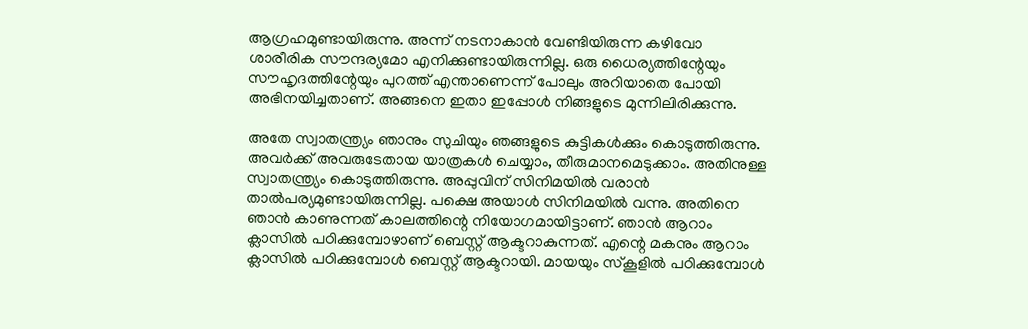ആഗ്രഹമുണ്ടായിരുന്നു. അന്ന് നടനാകാന്‍ വേണ്ടിയിരുന്ന കഴിവോ ശാരീരിക സൗന്ദര്യമോ എനിക്കുണ്ടായിരുന്നില്ല. ഒരു ധൈര്യത്തിന്റേയും സൗഹൃദത്തിന്റേയും പുറത്ത് എന്താണെന്ന് പോലും അറിയാതെ പോയി അഭിനയിച്ചതാണ്. അങ്ങനെ ഇതാ ഇപ്പോള്‍ നിങ്ങളുടെ മുന്നിലിരിക്കുന്നു.

അതേ സ്വാതന്ത്ര്യം ഞാനും സുചിയും ഞങ്ങളുടെ കുട്ടികള്‍ക്കും കൊടുത്തിരുന്നു. അവര്‍ക്ക് അവരുടേതായ യാത്രകള്‍ ചെയ്യാം, തീരുമാനമെടുക്കാം. അതിനുള്ള സ്വാതന്ത്ര്യം കൊടുത്തിരുന്നു. അപ്പുവിന് സിനിമയില്‍ വരാന്‍ താല്‍പര്യമുണ്ടായിരുന്നില്ല. പക്ഷെ അയാള്‍ സിനിമയില്‍ വന്നു. അതിനെ ഞാന്‍ കാണുന്നത് കാലത്തിന്റെ നിയോഗമായിട്ടാണ്. ഞാന്‍ ആറാം ക്ലാസില്‍ പഠിക്കുമ്പോഴാണ് ബെസ്റ്റ് ആക്ടറാകുന്നത്. എന്റെ മകനും ആറാം ക്ലാസില്‍ പഠിക്കുമ്പോള്‍ ബെസ്റ്റ് ആക്ടറായി. മായയും സ്കൂളില്‍ പഠിക്കുമ്പോള്‍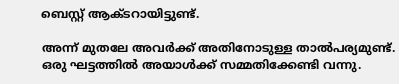ബെസ്റ്റ് ആക്ടറായിട്ടുണ്ട്.

അന്ന് മുതലേ അവര്‍ക്ക് അതിനോടുള്ള താല്‍പര്യമുണ്ട്. ഒരു ഘട്ടത്തില്‍ അയാള്‍ക്ക് സമ്മതിക്കേണ്ടി വന്നു.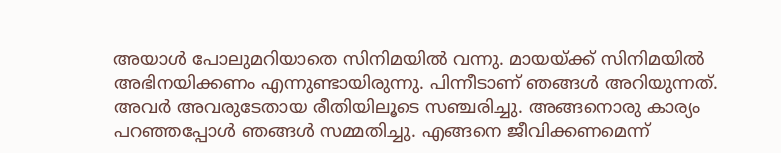അയാള്‍ പോലുമറിയാതെ സിനിമയില്‍ വന്നു. മായയ്ക്ക് സിനിമയില്‍ അഭിനയിക്കണം എന്നുണ്ടായിരുന്നു. പിന്നീടാണ് ഞങ്ങള്‍ അറിയുന്നത്. അവര്‍ അവരുടേതായ രീതിയിലൂടെ സഞ്ചരിച്ചു. അങ്ങനൊരു കാര്യം പറഞ്ഞപ്പോള്‍ ഞങ്ങള്‍ സമ്മതിച്ചു. എങ്ങനെ ജീവിക്കണമെന്ന്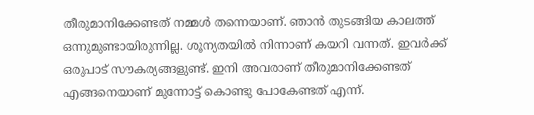തീരുമാനിക്കേണ്ടത് നമ്മള്‍ തന്നെയാണ്. ഞാന്‍ തുടങ്ങിയ കാലത്ത് ഒന്നുമുണ്ടായിരുന്നില്ല. ശൂന്യതയില്‍ നിന്നാണ് കയറി വന്നത്. ഇവര്‍ക്ക് ഒരുപാട് സൗകര്യങ്ങളുണ്ട്. ഇനി അവരാണ് തീരുമാനിക്കേണ്ടത് എങ്ങനെയാണ് മുന്നോട്ട് കൊണ്ടു പോകേണ്ടത് എന്ന്.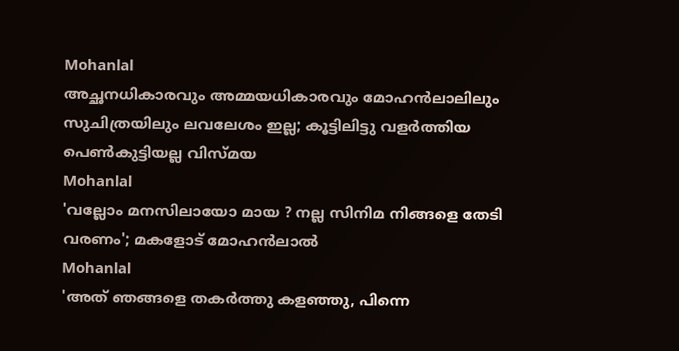Mohanlal
അച്ഛനധികാരവും അമ്മയധികാരവും മോഹന്‍ലാലിലും സുചിത്രയിലും ലവലേശം ഇല്ല; കൂട്ടിലിട്ടു വളര്‍ത്തിയ പെണ്‍കുട്ടിയല്ല വിസ്മയ
Mohanlal
'വല്ലോം മനസിലായോ മായ ? നല്ല സിനിമ നിങ്ങളെ തേടി വരണം'; മകളോട് മോഹൻലാൽ
Mohanlal
'അത് ഞങ്ങളെ തകർത്തു കളഞ്ഞു, പിന്നെ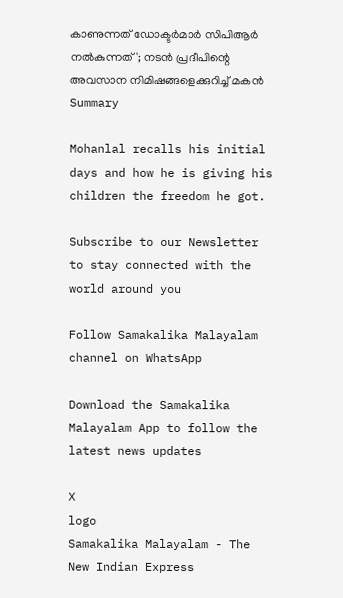കാണുന്നത് ഡോക്ടർമാർ സിപിആർ നൽകുന്നത്'; നടൻ പ്രദീപിന്റെ അവസാന നിമിഷങ്ങളെക്കുറിച്ച് മകൻ
Summary

Mohanlal recalls his initial days and how he is giving his children the freedom he got.

Subscribe to our Newsletter to stay connected with the world around you

Follow Samakalika Malayalam channel on WhatsApp

Download the Samakalika Malayalam App to follow the latest news updates

X
logo
Samakalika Malayalam - The New Indian Express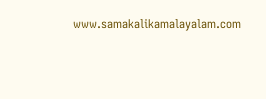www.samakalikamalayalam.com